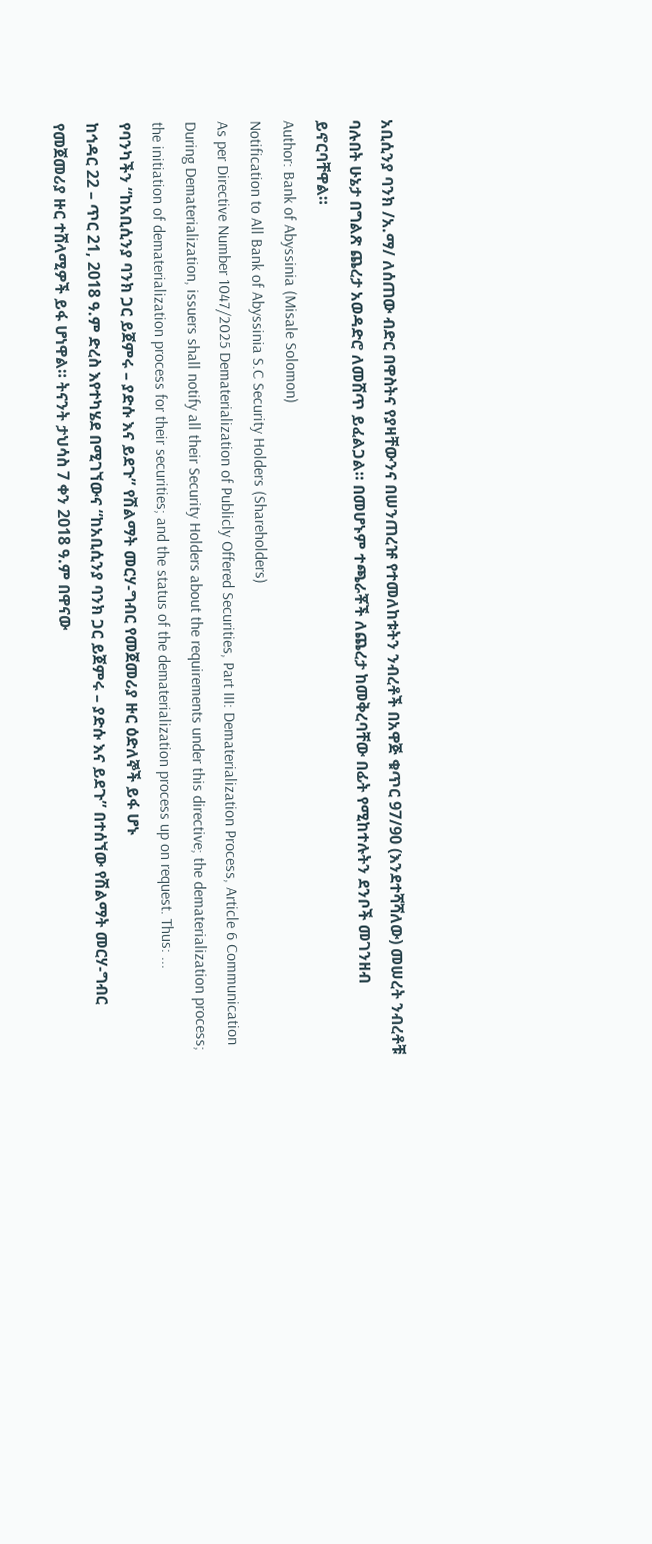አቢሲንያ ባንክ /አ.ማ/ ለሰጠው ብድር በዋስትና የያዛቸውንና በሠንጠረዡ የተመለከቱትን ንብረቶች በአዋጅ ቁጥር 97/90 (እንደተሻሻለው) መሠረት ንብረቶቹ ባሉበት ሁኔታ በግልጽ ጨረታ አወዳድሮ ለመሸጥ ይፈልጋል። በመሆኑም ተጫራቾች ለጨረታ ከመቅረባቸው በፊት የሚከተሉትን ደንቦች መገንዘብ ይኖርባቸዋል።
Author: Bank of Abyssinia (Misale Solomon)
Notification to All Bank of Abyssinia S.C Security Holders (Shareholders)
As per Directive Number 1047/2025 Dematerialization of Publicly Offered Securities, Part III: Dematerialization Process, Article 6 Communication During Dematerialization, issuers shall notify all their Security Holders about the requirements under this directive; the dematerialization process; the initiation of dematerialization process for their securities; and the status of the dematerialization process up on request. Thus: ...
የባንካችን “ከአቢሲንያ ባንክ ጋር ይጀምሩ – ያድሱ እና ይደጉ” የሽልማት መርሃ-ግብር የመጀመሪያ ዙር ዕድለኞች ይፋ ሆኑ
ከኅዳር 22 – ጥር 21, 2018 ዓ.ም ድረስ እየተካሄደ በሚገኘውና “ከአቢሲንያ ባንክ ጋር ይጀምሩ – ያድሱ እና ይደጉ” በተሰኘው የሽልማት መርሃ-ግብር የመጀመሪያ ዙር ተሸላሚዎች ይፋ ሆነዋል። ትናንት ታህሳስ 7 ቀን 2018 ዓ.ም በዋናው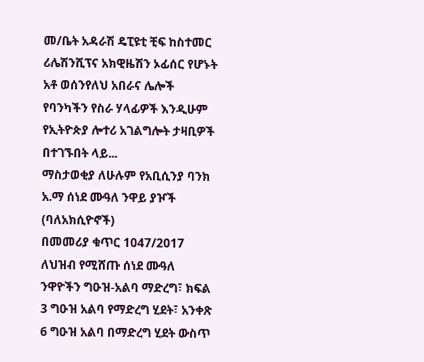መ/ቤት አዳራሽ ዴፒዩቲ ቺፍ ከስተመር ሪሌሽንሺፕና አክዊዜሽን ኦፊሰር የሆኑት አቶ ወሰንየለህ አበራና ሌሎች የባንካችን የስራ ሃላፊዎች እንዲሁም የኢትዮጵያ ሎተሪ አገልግሎት ታዛቢዎች በተገኙበት ላይ...
ማስታወቂያ ለሁሉም የአቢሲንያ ባንክ አ.ማ ሰነደ ሙዓለ ንዋይ ያዦች (ባለአክሲዮኖች)
በመመሪያ ቁጥር 1047/2017 ለህዝብ የሚሸጡ ሰነደ ሙዓለ ንዋዮችን ግዑዝ-አልባ ማድረግ፣ ክፍል 3 ግዑዝ አልባ የማድረግ ሂደት፣ አንቀጽ 6 ግዑዝ አልባ በማድረግ ሂደት ውስጥ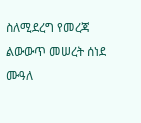ስለሚደረግ የመረጃ ልውውጥ መሠረት ሰነደ ሙዓለ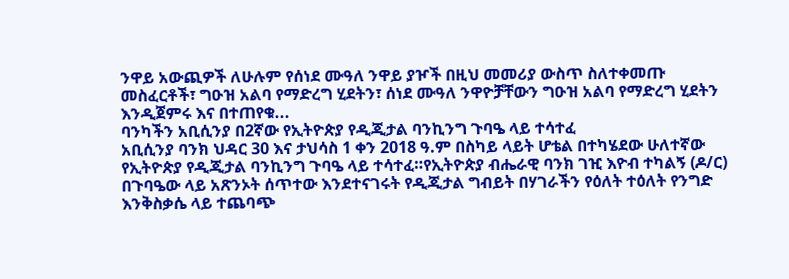ንዋይ አውጪዎች ለሁሉም የሰነደ ሙዓለ ንዋይ ያዦች በዚህ መመሪያ ውስጥ ስለተቀመጡ መስፈርቶች፣ ግዑዝ አልባ የማድረግ ሂደትን፣ ሰነደ ሙዓለ ንዋዮቻቸውን ግዑዝ አልባ የማድረግ ሂደትን እንዲጀምሩ እና በተጠየቁ...
ባንካችን አቢሲንያ በ2ኛው የኢትዮጵያ የዲጂታል ባንኪንግ ጉባዔ ላይ ተሳተፈ
አቢሲንያ ባንክ ህዳር 30 እና ታህሳስ 1 ቀን 2018 ዓ.ም በስካይ ላይት ሆቴል በተካሄደው ሁለተኛው የኢትዮጵያ የዲጂታል ባንኪንግ ጉባዔ ላይ ተሳተፈ።የኢትዮጵያ ብሔራዊ ባንክ ገዢ እዮብ ተካልኝ (ዶ/ር) በጉባዔው ላይ አጽንኦት ሰጥተው እንደተናገሩት የዲጂታል ግብይት በሃገራችን የዕለት ተዕለት የንግድ እንቅስቃሴ ላይ ተጨባጭ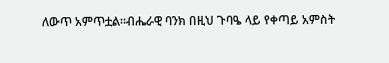ለውጥ አምጥቷል።ብሔራዊ ባንክ በዚህ ጉባዔ ላይ የቀጣይ አምስት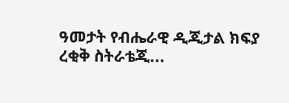ዓመታት የብሔራዊ ዲጂታል ክፍያ ረቂቅ ስትራቴጂ...